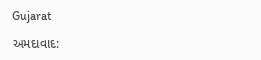Gujarat

અમદાવાદ: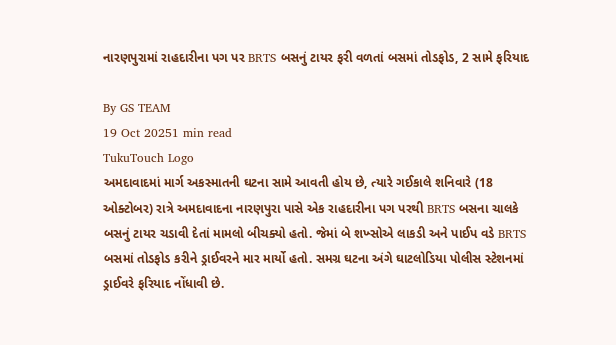નારણપુરામાં રાહદારીના પગ પર BRTS બસનું ટાયર ફરી વળતાં બસમાં તોડફોડ, 2 સામે ફરિયાદ

By GS TEAM
19 Oct 20251 min read
TukuTouch Logo
અમદાવાદમાં માર્ગ અકસ્માતની ઘટના સામે આવતી હોય છે, ત્યારે ગઈકાલે શનિવારે (18 ઓક્ટોબર) રાત્રે અમદાવાદના નારણપુરા પાસે એક રાહદારીના પગ પરથી BRTS બસના ચાલકે બસનું ટાયર ચડાવી દેતાં મામલો બીચક્યો હતો. જેમાં બે શખ્સોએ લાકડી અને પાઈપ વડે BRTS બસમાં તોડફોડ કરીને ડ્રાઈવરને માર માર્યો હતો. સમગ્ર ઘટના અંગે ઘાટલોડિયા પોલીસ સ્ટેશનમાં ડ્રાઈવરે ફરિયાદ નોંધાવી છે.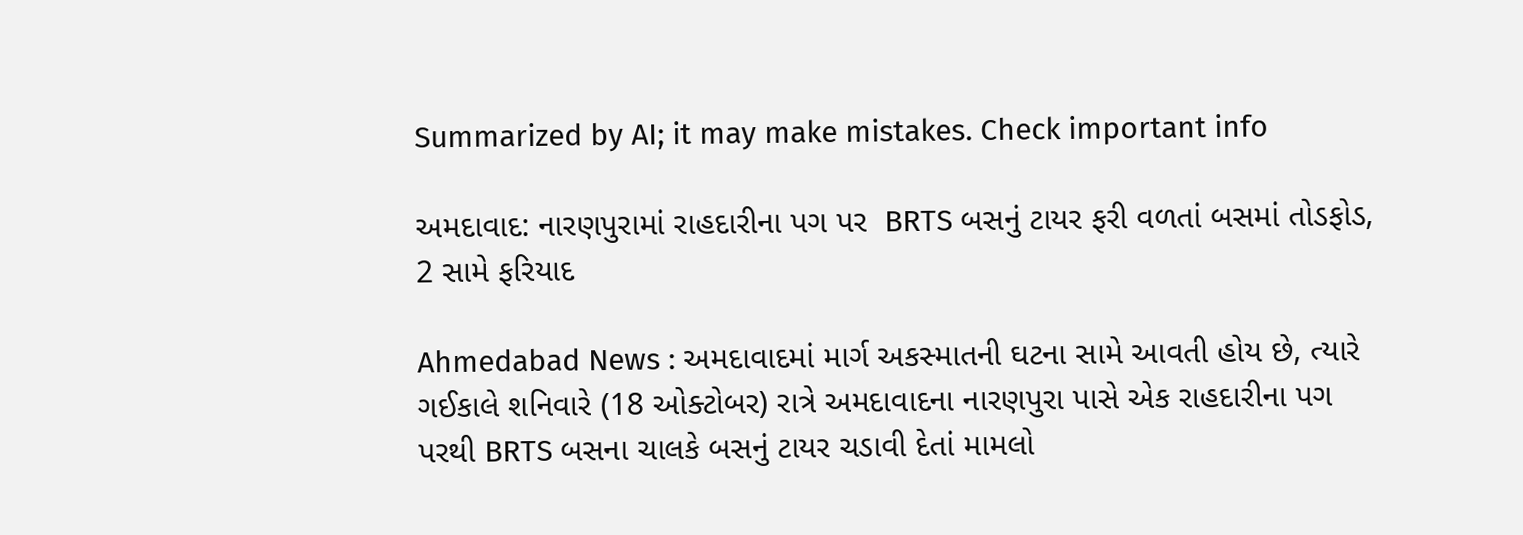Summarized by AI; it may make mistakes. Check important info

અમદાવાદ: નારણપુરામાં રાહદારીના પગ પર  BRTS બસનું ટાયર ફરી વળતાં બસમાં તોડફોડ, 2 સામે ફરિયાદ

Ahmedabad News : અમદાવાદમાં માર્ગ અકસ્માતની ઘટના સામે આવતી હોય છે, ત્યારે ગઈકાલે શનિવારે (18 ઓક્ટોબર) રાત્રે અમદાવાદના નારણપુરા પાસે એક રાહદારીના પગ પરથી BRTS બસના ચાલકે બસનું ટાયર ચડાવી દેતાં મામલો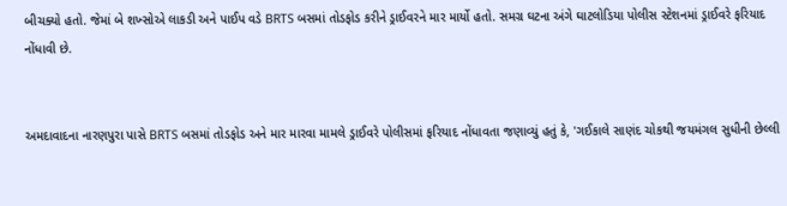બીચક્યો હતો. જેમાં બે શખ્સોએ લાકડી અને પાઈપ વડે BRTS બસમાં તોડફોડ કરીને ડ્રાઈવરને માર માર્યો હતો. સમગ્ર ઘટના અંગે ઘાટલોડિયા પોલીસ સ્ટેશનમાં ડ્રાઈવરે ફરિયાદ નોંધાવી છે.


અમદાવાદના નારણપુરા પાસે BRTS બસમાં તોડફોડ અને માર મારવા મામલે ડ્રાઈવરે પોલીસમાં ફરિયાદ નોંધાવતા જણાવ્યું હતું કે, 'ગઈકાલે સાણંદ ચોકથી જયમંગલ સુધીની છેલ્લી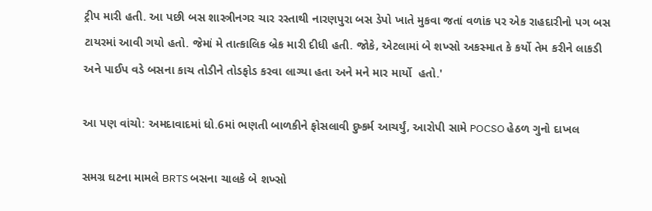ટ્રીપ મારી હતી. આ પછી બસ શાસ્ત્રીનગર ચાર રસ્તાથી નારણપુરા બસ ડેપો ખાતે મુકવા જતાં વળાંક પર એક રાહદારીનો પગ બસ ટાયરમાં આવી ગયો હતો. જેમાં મે તાત્કાલિક બ્રેક મારી દીધી હતી. જોકે, એટલામાં બે શખ્સો અકસ્માત કે કર્યો તેમ કરીને લાકડી અને પાઈપ વડે બસના કાચ તોડીને તોડફોડ કરવા લાગ્યા હતા અને મને માર માર્યો  હતો.'

આ પણ વાંચો: અમદાવાદમાં ધો.6માં ભણતી બાળકીને ફોસલાવી દુષ્કર્મ આચર્યું, આરોપી સામે POCSO હેઠળ ગુનો દાખલ

સમગ્ર ઘટના મામલે BRTS બસના ચાલકે બે શખ્સો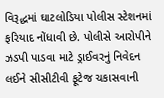વિરૂદ્ધમાં ઘાટલોડિયા પોલીસ સ્ટેશનમાં ફરિયાદ નોંધાવી છે. પોલીસે આરોપીને ઝડપી પાડવા માટે ડ્રાઈવરનું નિવેદન લઈને સીસીટીવી ફૂટેજ ચકાસવાની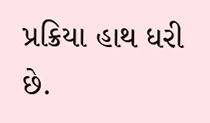પ્રક્રિયા હાથ ધરી છે.